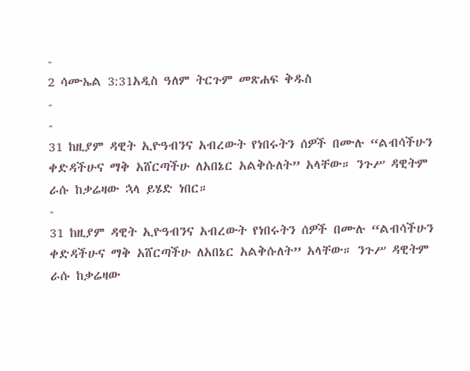-
2 ሳሙኤል 3:31አዲስ ዓለም ትርጉም መጽሐፍ ቅዱስ
-
-
31 ከዚያም ዳዊት ኢዮዓብንና አብረውት የነበሩትን ሰዎች በሙሉ “ልብሳችሁን ቀድዳችሁና ማቅ አሸርጣችሁ ለአበኔር አልቅሱለት” አላቸው። ንጉሥ ዳዊትም ራሱ ከቃሬዛው ኋላ ይሄድ ነበር።
-
31 ከዚያም ዳዊት ኢዮዓብንና አብረውት የነበሩትን ሰዎች በሙሉ “ልብሳችሁን ቀድዳችሁና ማቅ አሸርጣችሁ ለአበኔር አልቅሱለት” አላቸው። ንጉሥ ዳዊትም ራሱ ከቃሬዛው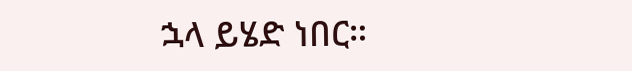ኋላ ይሄድ ነበር።